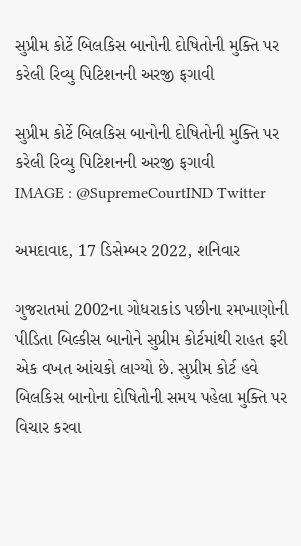સુપ્રીમ કોર્ટે બિલકિસ બાનોની દોષિતોની મુક્તિ પર કરેલી રિવ્યુ પિટિશનની અરજી ફગાવી

સુપ્રીમ કોર્ટે બિલકિસ બાનોની દોષિતોની મુક્તિ પર કરેલી રિવ્યુ પિટિશનની અરજી ફગાવી
IMAGE : @SupremeCourtIND Twitter

અમદાવાદ, 17 ડિસેમ્બર 2022, શનિવાર

ગુજરાતમાં 2002ના ગોધરાકાંડ પછીના રમખાણોની પીડિતા બિલ્કીસ બાનોને સુપ્રીમ કોર્ટમાંથી રાહત ફરી એક વખત આંચકો લાગ્યો છે. સુપ્રીમ કોર્ટ હવે બિલકિસ બાનોના દોષિતોની સમય પહેલા મુક્તિ પર વિચાર કરવા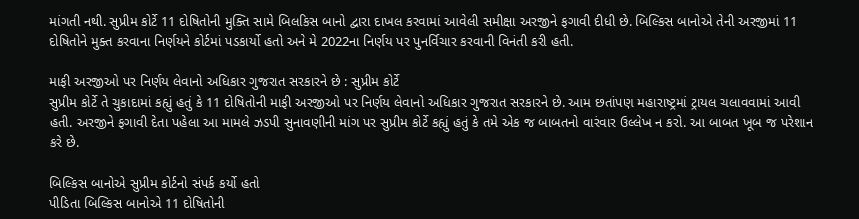માંગતી નથી. સુપ્રીમ કોર્ટે 11 દોષિતોની મુક્તિ સામે બિલકિસ બાનો દ્વારા દાખલ કરવામાં આવેલી સમીક્ષા અરજીને ફગાવી દીધી છે. બિલ્કિસ બાનોએ તેની અરજીમાં 11 દોષિતોને મુક્ત કરવાના નિર્ણયને કોર્ટમાં પડકાર્યો હતો અને મે 2022ના નિર્ણય પર પુનર્વિચાર કરવાની વિનંતી કરી હતી.

માફી અરજીઓ પર નિર્ણય લેવાનો અધિકાર ગુજરાત સરકારને છે : સુપ્રીમ કોર્ટે
સુપ્રીમ કોર્ટે તે ચુકાદામાં કહ્યું હતું કે 11 દોષિતોની માફી અરજીઓ પર નિર્ણય લેવાનો અધિકાર ગુજરાત સરકારને છે. આમ છતાંપણ મહારાષ્ટ્રમાં ટ્રાયલ ચલાવવામાં આવી હતી. અરજીને ફગાવી દેતા પહેલા આ મામલે ઝડપી સુનાવણીની માંગ પર સુપ્રીમ કોર્ટે કહ્યું હતું કે તમે એક જ બાબતનો વારંવાર ઉલ્લેખ ન કરો. આ બાબત ખૂબ જ પરેશાન કરે છે.

બિલ્કિસ બાનોએ સુપ્રીમ કોર્ટનો સંપર્ક કર્યો હતો
પીડિતા બિલ્કિસ બાનોએ 11 દોષિતોની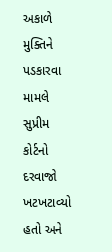અકાળે મુક્તિને પડકારવા મામલે સુપ્રીમ કોર્ટનો દરવાજો ખટખટાવ્યો હતો અને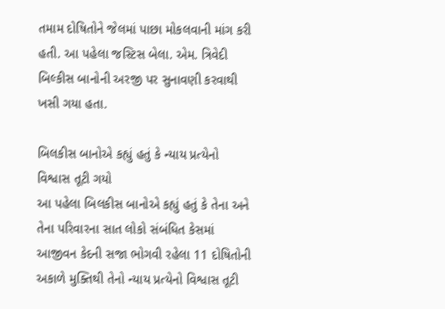તમામ દોષિતોને જેલમાં પાછા મોકલવાની માંગ કરી હતી. આ પહેલા જસ્ટિસ બેલા. એમ. ત્રિવેદી બિલ્કીસ બાનોની અરજી પર સુનાવણી કરવાથી ખસી ગયા હતા.

બિલકીસ બાનોએ કહ્યું હતું કે ન્યાય પ્રત્યેનો વિશ્વાસ તૂટી ગયો
આ પહેલા બિલકીસ બાનોએ કહ્યું હતું કે તેના અને તેના પરિવારના સાત લોકો સંબંધિત કેસમાં આજીવન કેદની સજા ભોગવી રહેલા 11 દોષિતોની અકાળે મુક્તિથી તેનો ન્યાય પ્રત્યેનો વિશ્વાસ તૂટી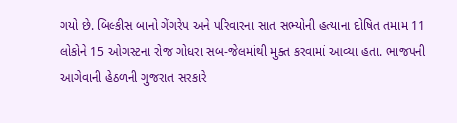ગયો છે. બિલ્કીસ બાનો ગેંગરેપ અને પરિવારના સાત સભ્યોની હત્યાના દોષિત તમામ 11 લોકોને 15 ઓગસ્ટના રોજ ગોધરા સબ-જેલમાંથી મુક્ત કરવામાં આવ્યા હતા. ભાજપની આગેવાની હેઠળની ગુજરાત સરકારે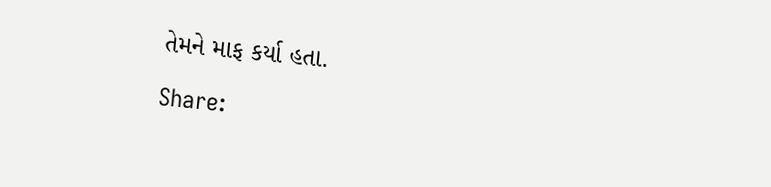તેમને માફ કર્યા હતા.

Share: